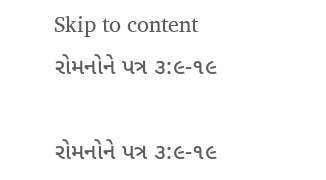Skip to content
રોમનોને પત્ર ૩:૯-૧૯

રોમનોને પત્ર ૩:૯-૧૯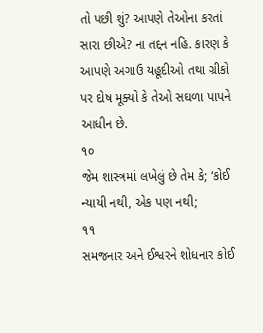તો પછી શું? આપણે તેઓના કરતાં સારા છીએ? ના તદ્દન નહિ. કારણ કે આપણે અગાઉ યહૂદીઓ તથા ગ્રીકો પર દોષ મૂક્યો કે તેઓ સઘળા પાપને આધીન છે.
૧૦
જેમ શાસ્ત્રમાં લખેલું છે તેમ કે; ‘કોઈ ન્યાયી નથી, એક પણ નથી;
૧૧
સમજનાર અને ઈશ્વરને શોધનાર કોઈ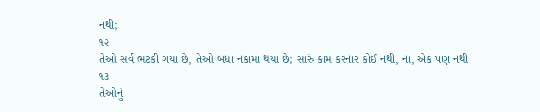નથી;
૧૨
તેઓ સર્વ ભટકી ગયા છે, તેઓ બધા નકામા થયા છે; સારું કામ કરનાર કોઈ નથી, ના, એક પણ નથી
૧૩
તેઓનું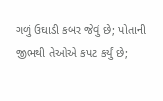ગળું ઉઘાડી કબર જેવું છે; પોતાની જીભથી તેઓએ કપટ કર્યું છે;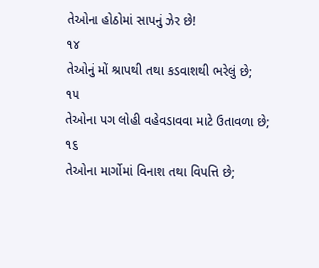તેઓના હોઠોમાં સાપનું ઝેર છે!
૧૪
તેઓનું મોં શ્રાપથી તથા કડવાશથી ભરેલું છે;
૧૫
તેઓના પગ લોહી વહેવડાવવા માટે ઉતાવળા છે;
૧૬
તેઓના માર્ગોમાં વિનાશ તથા વિપત્તિ છે;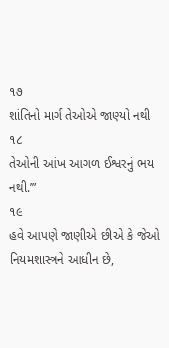૧૭
શાંતિનો માર્ગ તેઓએ જાણ્યો નથી
૧૮
તેઓની આંખ આગળ ઈશ્વરનું ભય નથી.’”
૧૯
હવે આપણે જાણીએ છીએ કે જેઓ નિયમશાસ્ત્રને આધીન છે,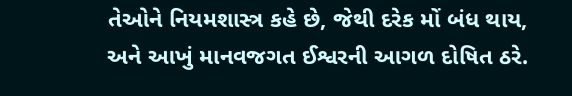તેઓને નિયમશાસ્ત્ર કહે છે, જેથી દરેક મોં બંધ થાય, અને આખું માનવજગત ઈશ્વરની આગળ દોષિત ઠરે.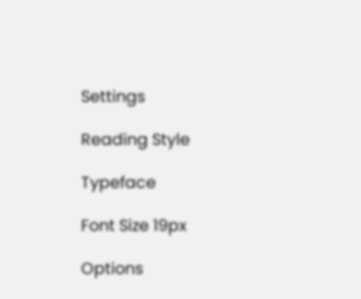Settings

Reading Style

Typeface

Font Size 19px

Options